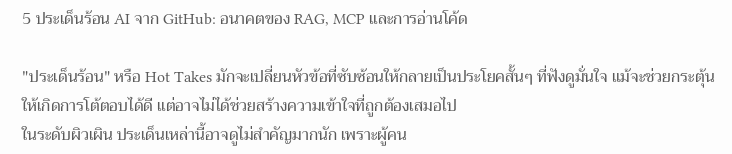5 ประเด็นร้อน AI จาก GitHub: อนาคตของ RAG, MCP และการอ่านโค้ด

"ประเด็นร้อน" หรือ Hot Takes มักจะเปลี่ยนหัวข้อที่ซับซ้อนให้กลายเป็นประโยคสั้นๆ ที่ฟังดูมั่นใจ แม้จะช่วยกระตุ้นให้เกิดการโต้ตอบได้ดี แต่อาจไม่ได้ช่วยสร้างความเข้าใจที่ถูกต้องเสมอไป
ในระดับผิวเผิน ประเด็นเหล่านี้อาจดูไม่สำคัญมากนัก เพราะผู้คน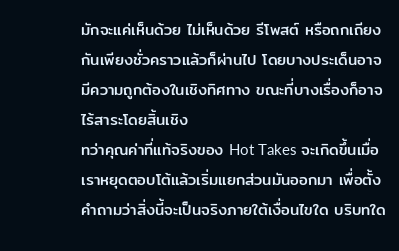มักจะแค่เห็นด้วย ไม่เห็นด้วย รีโพสต์ หรือถกเถียงกันเพียงชั่วคราวแล้วก็ผ่านไป โดยบางประเด็นอาจมีความถูกต้องในเชิงทิศทาง ขณะที่บางเรื่องก็อาจไร้สาระโดยสิ้นเชิง
ทว่าคุณค่าที่แท้จริงของ Hot Takes จะเกิดขึ้นเมื่อเราหยุดตอบโต้แล้วเริ่มแยกส่วนมันออกมา เพื่อตั้งคำถามว่าสิ่งนี้จะเป็นจริงภายใต้เงื่อนไขใด บริบทใด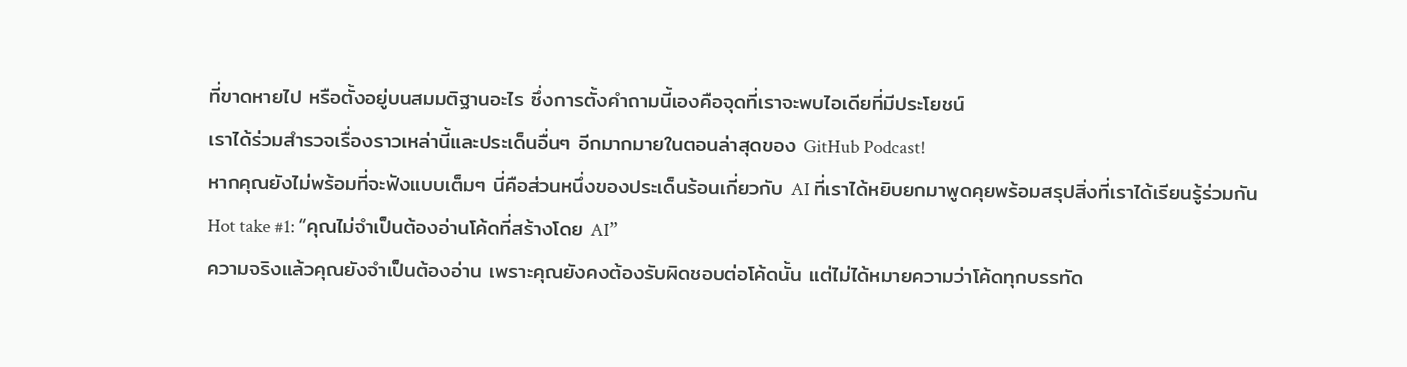ที่ขาดหายไป หรือตั้งอยู่บนสมมติฐานอะไร ซึ่งการตั้งคำถามนี้เองคือจุดที่เราจะพบไอเดียที่มีประโยชน์
เราได้ร่วมสำรวจเรื่องราวเหล่านี้และประเด็นอื่นๆ อีกมากมายในตอนล่าสุดของ GitHub Podcast!
หากคุณยังไม่พร้อมที่จะฟังแบบเต็มๆ นี่คือส่วนหนึ่งของประเด็นร้อนเกี่ยวกับ AI ที่เราได้หยิบยกมาพูดคุยพร้อมสรุปสิ่งที่เราได้เรียนรู้ร่วมกัน
Hot take #1: “คุณไม่จำเป็นต้องอ่านโค้ดที่สร้างโดย AI”
ความจริงแล้วคุณยังจำเป็นต้องอ่าน เพราะคุณยังคงต้องรับผิดชอบต่อโค้ดนั้น แต่ไม่ได้หมายความว่าโค้ดทุกบรรทัด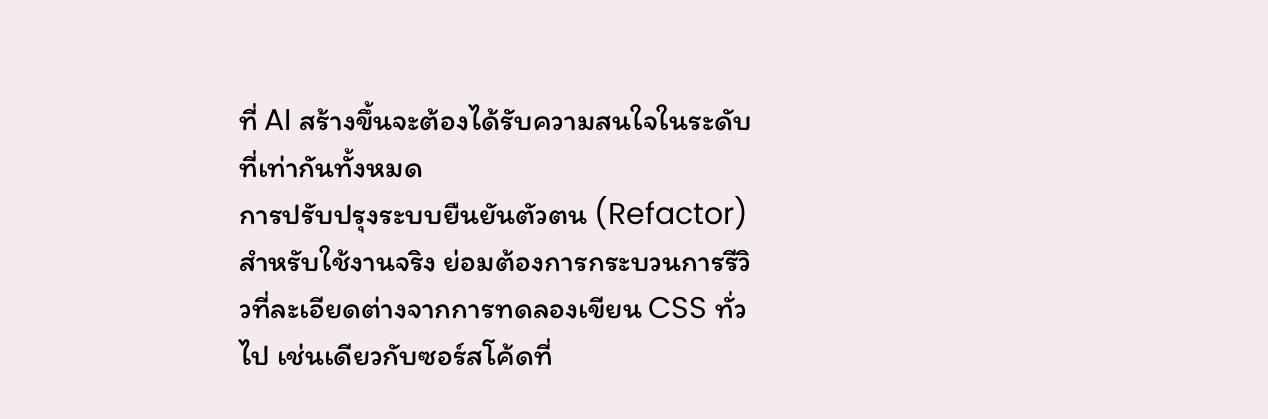ที่ AI สร้างขึ้นจะต้องได้รับความสนใจในระดับที่เท่ากันทั้งหมด
การปรับปรุงระบบยืนยันตัวตน (Refactor) สำหรับใช้งานจริง ย่อมต้องการกระบวนการรีวิวที่ละเอียดต่างจากการทดลองเขียน CSS ทั่วไป เช่นเดียวกับซอร์สโค้ดที่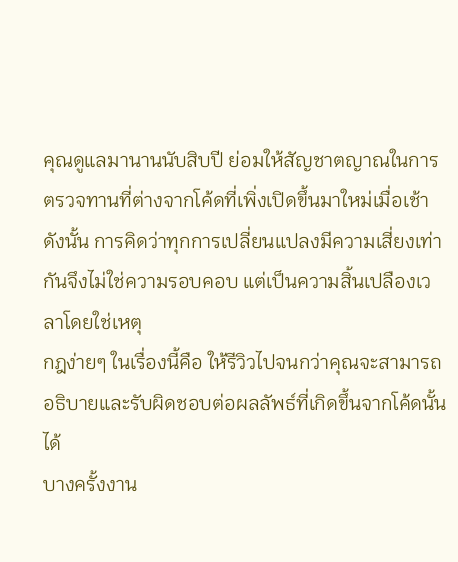คุณดูแลมานานนับสิบปี ย่อมให้สัญชาตญาณในการตรวจทานที่ต่างจากโค้ดที่เพิ่งเปิดขึ้นมาใหม่เมื่อเช้า ดังนั้น การคิดว่าทุกการเปลี่ยนแปลงมีความเสี่ยงเท่ากันจึงไม่ใช่ความรอบคอบ แต่เป็นความสิ้นเปลืองเวลาโดยใช่เหตุ
กฎง่ายๆ ในเรื่องนี้คือ ให้รีวิวไปจนกว่าคุณจะสามารถอธิบายและรับผิดชอบต่อผลลัพธ์ที่เกิดขึ้นจากโค้ดนั้นได้
บางครั้งงาน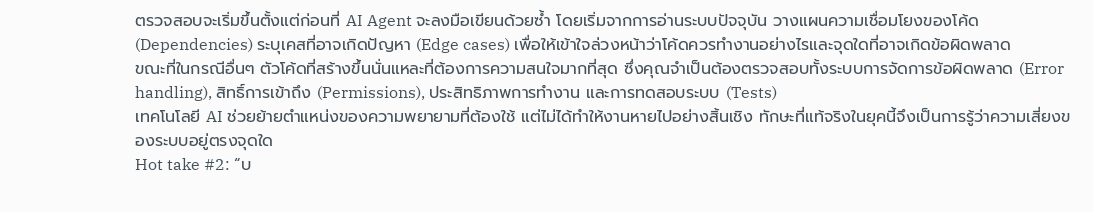ตรวจสอบจะเริ่มขึ้นตั้งแต่ก่อนที่ AI Agent จะลงมือเขียนด้วยซ้ำ โดยเริ่มจากการอ่านระบบปัจจุบัน วางแผนความเชื่อมโยงของโค้ด (Dependencies) ระบุเคสที่อาจเกิดปัญหา (Edge cases) เพื่อให้เข้าใจล่วงหน้าว่าโค้ดควรทำงานอย่างไรและจุดใดที่อาจเกิดข้อผิดพลาด
ขณะที่ในกรณีอื่นๆ ตัวโค้ดที่สร้างขึ้นนั่นแหละที่ต้องการความสนใจมากที่สุด ซึ่งคุณจำเป็นต้องตรวจสอบทั้งระบบการจัดการข้อผิดพลาด (Error handling), สิทธิ์การเข้าถึง (Permissions), ประสิทธิภาพการทำงาน และการทดสอบระบบ (Tests)
เทคโนโลยี AI ช่วยย้ายตำแหน่งของความพยายามที่ต้องใช้ แต่ไม่ได้ทำให้งานหายไปอย่างสิ้นเชิง ทักษะที่แท้จริงในยุคนี้จึงเป็นการรู้ว่าความเสี่ยงของระบบอยู่ตรงจุดใด
Hot take #2: “บ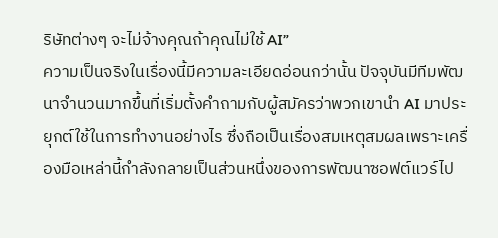ริษัทต่างๆ จะไม่จ้างคุณถ้าคุณไม่ใช้ AI”
ความเป็นจริงในเรื่องนี้มีความละเอียดอ่อนกว่านั้น ปัจจุบันมีทีมพัฒนาจำนวนมากขึ้นที่เริ่มตั้งคำถามกับผู้สมัครว่าพวกเขานำ AI มาประยุกต์ใช้ในการทำงานอย่างไร ซึ่งถือเป็นเรื่องสมเหตุสมผลเพราะเครื่องมือเหล่านี้กำลังกลายเป็นส่วนหนึ่งของการพัฒนาซอฟต์แวร์ไป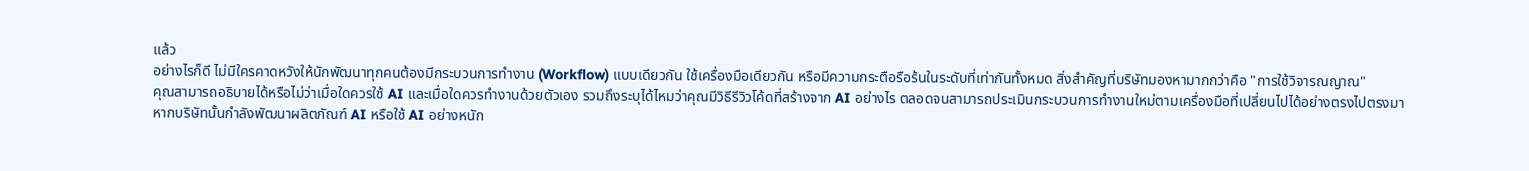แล้ว
อย่างไรก็ดี ไม่มีใครคาดหวังให้นักพัฒนาทุกคนต้องมีกระบวนการทำงาน (Workflow) แบบเดียวกัน ใช้เครื่องมือเดียวกัน หรือมีความกระตือรือร้นในระดับที่เท่ากันทั้งหมด สิ่งสำคัญที่บริษัทมองหามากกว่าคือ "การใช้วิจารณญาณ"
คุณสามารถอธิบายได้หรือไม่ว่าเมื่อใดควรใช้ AI และเมื่อใดควรทำงานด้วยตัวเอง รวมถึงระบุได้ไหมว่าคุณมีวิธีรีวิวโค้ดที่สร้างจาก AI อย่างไร ตลอดจนสามารถประเมินกระบวนการทำงานใหม่ตามเครื่องมือที่เปลี่ยนไปได้อย่างตรงไปตรงมา
หากบริษัทนั้นกำลังพัฒนาผลิตภัณฑ์ AI หรือใช้ AI อย่างหนัก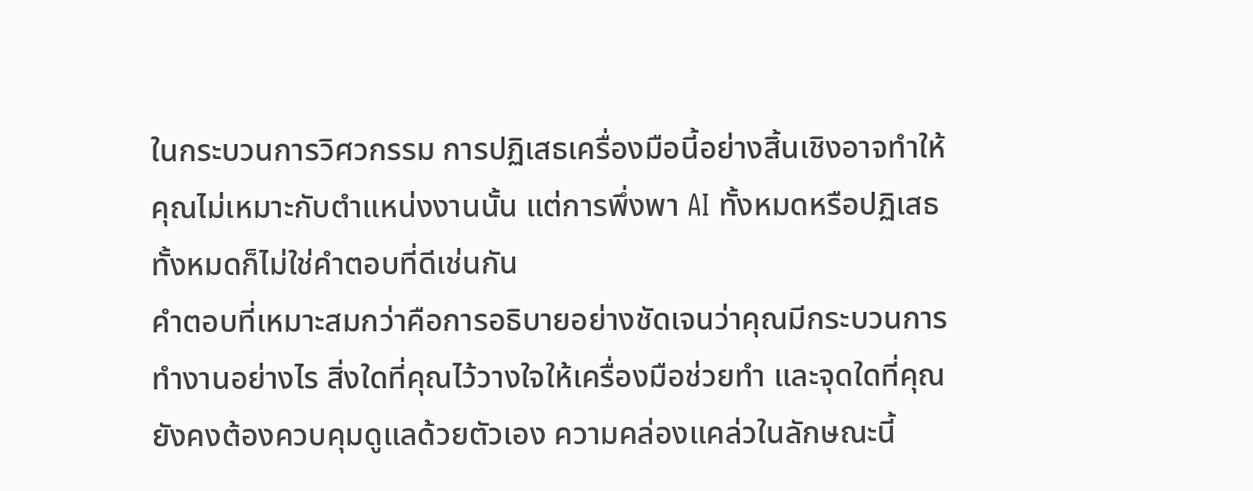ในกระบวนการวิศวกรรม การปฏิเสธเครื่องมือนี้อย่างสิ้นเชิงอาจทำให้คุณไม่เหมาะกับตำแหน่งงานนั้น แต่การพึ่งพา AI ทั้งหมดหรือปฏิเสธทั้งหมดก็ไม่ใช่คำตอบที่ดีเช่นกัน
คำตอบที่เหมาะสมกว่าคือการอธิบายอย่างชัดเจนว่าคุณมีกระบวนการทำงานอย่างไร สิ่งใดที่คุณไว้วางใจให้เครื่องมือช่วยทำ และจุดใดที่คุณยังคงต้องควบคุมดูแลด้วยตัวเอง ความคล่องแคล่วในลักษณะนี้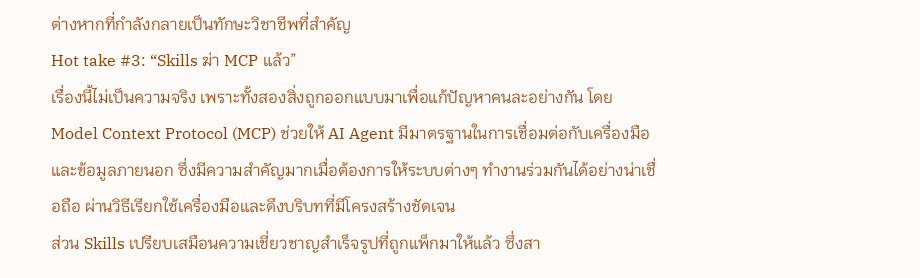ต่างหากที่กำลังกลายเป็นทักษะวิชาชีพที่สำคัญ
Hot take #3: “Skills ฆ่า MCP แล้ว”
เรื่องนี้ไม่เป็นความจริง เพราะทั้งสองสิ่งถูกออกแบบมาเพื่อแก้ปัญหาคนละอย่างกัน โดย Model Context Protocol (MCP) ช่วยให้ AI Agent มีมาตรฐานในการเชื่อมต่อกับเครื่องมือและข้อมูลภายนอก ซึ่งมีความสำคัญมากเมื่อต้องการให้ระบบต่างๆ ทำงานร่วมกันได้อย่างน่าเชื่อถือ ผ่านวิธีเรียกใช้เครื่องมือและดึงบริบทที่มีโครงสร้างชัดเจน
ส่วน Skills เปรียบเสมือนความเชี่ยวชาญสำเร็จรูปที่ถูกแพ็กมาให้แล้ว ซึ่งสา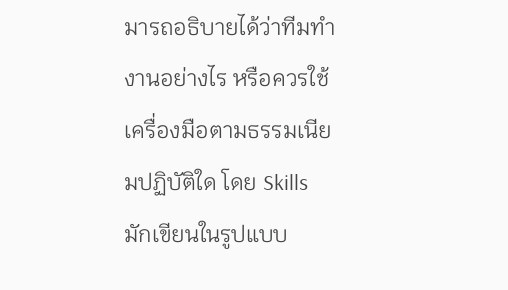มารถอธิบายได้ว่าทีมทำงานอย่างไร หรือควรใช้เครื่องมือตามธรรมเนียมปฏิบัติใด โดย Skills มักเขียนในรูปแบบ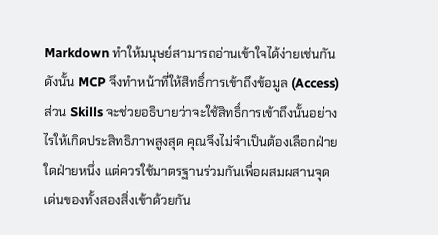Markdown ทำให้มนุษย์สามารถอ่านเข้าใจได้ง่ายเช่นกัน
ดังนั้น MCP จึงทำหน้าที่ให้สิทธิ์การเข้าถึงข้อมูล (Access) ส่วน Skills จะช่วยอธิบายว่าจะใช้สิทธิ์การเข้าถึงนั้นอย่างไรให้เกิดประสิทธิภาพสูงสุด คุณจึงไม่จำเป็นต้องเลือกฝ่ายใดฝ่ายหนึ่ง แต่ควรใช้มาตรฐานร่วมกันเพื่อผสมผสานจุดเด่นของทั้งสองสิ่งเข้าด้วยกัน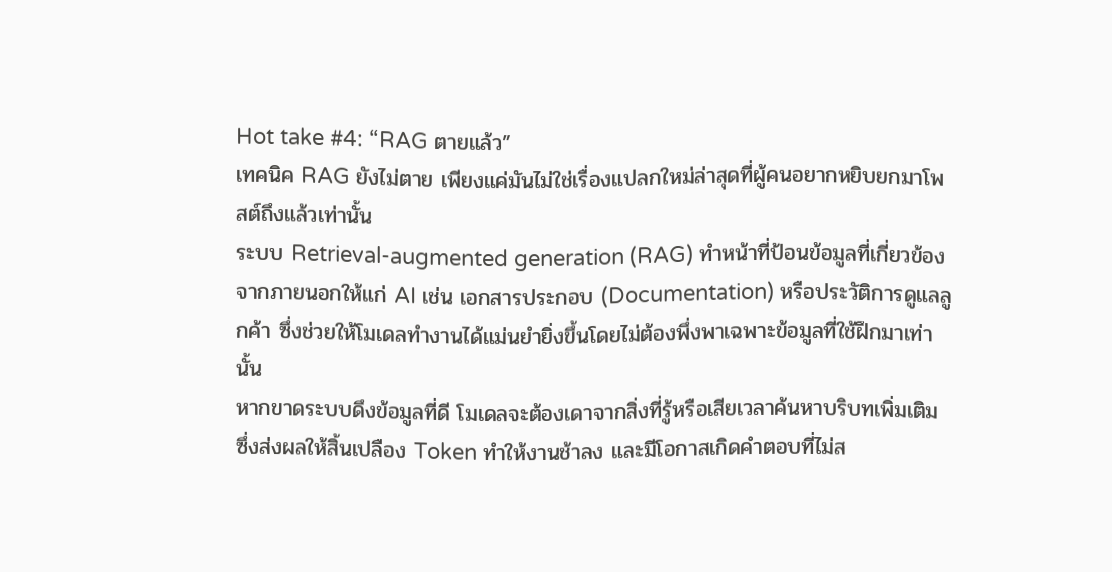Hot take #4: “RAG ตายแล้ว”
เทคนิค RAG ยังไม่ตาย เพียงแค่มันไม่ใช่เรื่องแปลกใหม่ล่าสุดที่ผู้คนอยากหยิบยกมาโพสต์ถึงแล้วเท่านั้น
ระบบ Retrieval-augmented generation (RAG) ทำหน้าที่ป้อนข้อมูลที่เกี่ยวข้องจากภายนอกให้แก่ AI เช่น เอกสารประกอบ (Documentation) หรือประวัติการดูแลลูกค้า ซึ่งช่วยให้โมเดลทำงานได้แม่นยำยิ่งขึ้นโดยไม่ต้องพึ่งพาเฉพาะข้อมูลที่ใช้ฝึกมาเท่านั้น
หากขาดระบบดึงข้อมูลที่ดี โมเดลจะต้องเดาจากสิ่งที่รู้หรือเสียเวลาค้นหาบริบทเพิ่มเติม ซึ่งส่งผลให้สิ้นเปลือง Token ทำให้งานช้าลง และมีโอกาสเกิดคำตอบที่ไม่ส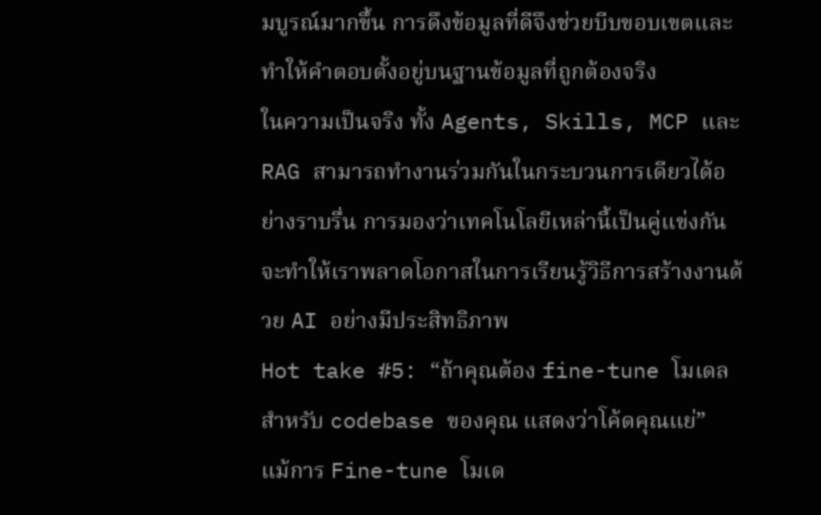มบูรณ์มากขึ้น การดึงข้อมูลที่ดีจึงช่วยบีบขอบเขตและทำให้คำตอบตั้งอยู่บนฐานข้อมูลที่ถูกต้องจริง
ในความเป็นจริง ทั้ง Agents, Skills, MCP และ RAG สามารถทำงานร่วมกันในกระบวนการเดียวได้อย่างราบรื่น การมองว่าเทคโนโลยีเหล่านี้เป็นคู่แข่งกันจะทำให้เราพลาดโอกาสในการเรียนรู้วิธีการสร้างงานด้วย AI อย่างมีประสิทธิภาพ
Hot take #5: “ถ้าคุณต้อง fine-tune โมเดลสำหรับ codebase ของคุณ แสดงว่าโค้ดคุณแย่”
แม้การ Fine-tune โมเด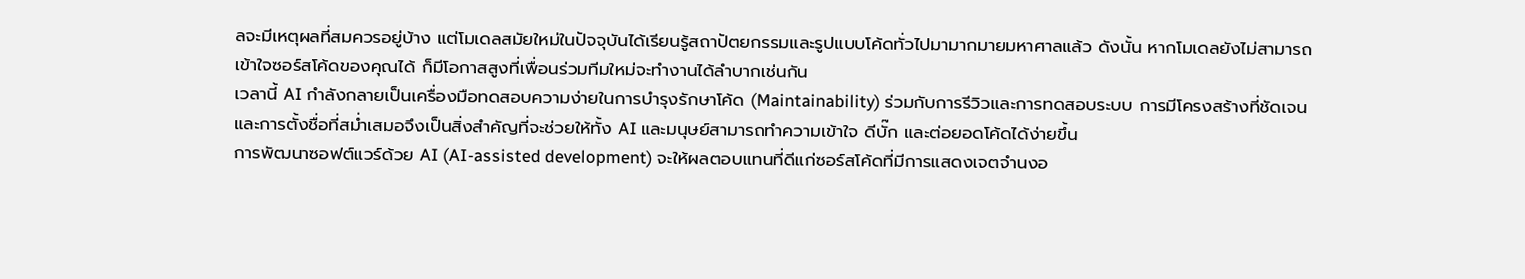ลจะมีเหตุผลที่สมควรอยู่บ้าง แต่โมเดลสมัยใหม่ในปัจจุบันได้เรียนรู้สถาปัตยกรรมและรูปแบบโค้ดทั่วไปมามากมายมหาศาลแล้ว ดังนั้น หากโมเดลยังไม่สามารถเข้าใจซอร์สโค้ดของคุณได้ ก็มีโอกาสสูงที่เพื่อนร่วมทีมใหม่จะทำงานได้ลำบากเช่นกัน
เวลานี้ AI กำลังกลายเป็นเครื่องมือทดสอบความง่ายในการบำรุงรักษาโค้ด (Maintainability) ร่วมกับการรีวิวและการทดสอบระบบ การมีโครงสร้างที่ชัดเจนและการตั้งชื่อที่สม่ำเสมอจึงเป็นสิ่งสำคัญที่จะช่วยให้ทั้ง AI และมนุษย์สามารถทำความเข้าใจ ดีบั๊ก และต่อยอดโค้ดได้ง่ายขึ้น
การพัฒนาซอฟต์แวร์ด้วย AI (AI-assisted development) จะให้ผลตอบแทนที่ดีแก่ซอร์สโค้ดที่มีการแสดงเจตจำนงอ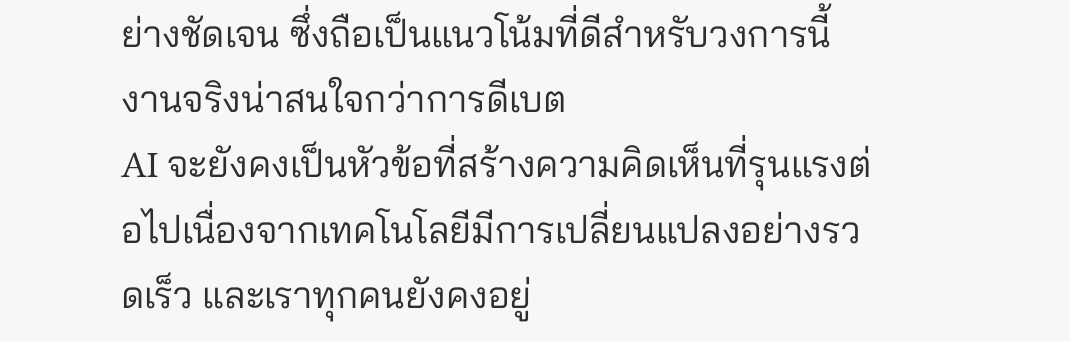ย่างชัดเจน ซึ่งถือเป็นแนวโน้มที่ดีสำหรับวงการนี้
งานจริงน่าสนใจกว่าการดีเบต
AI จะยังคงเป็นหัวข้อที่สร้างความคิดเห็นที่รุนแรงต่อไปเนื่องจากเทคโนโลยีมีการเปลี่ยนแปลงอย่างรวดเร็ว และเราทุกคนยังคงอยู่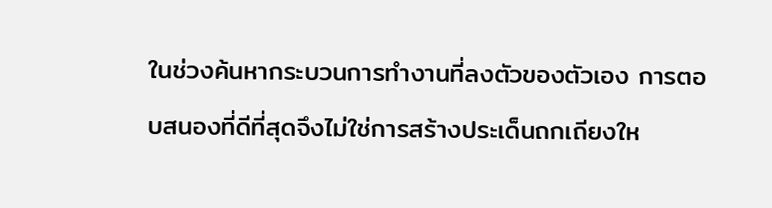ในช่วงค้นหากระบวนการทำงานที่ลงตัวของตัวเอง การตอบสนองที่ดีที่สุดจึงไม่ใช่การสร้างประเด็นถกเถียงให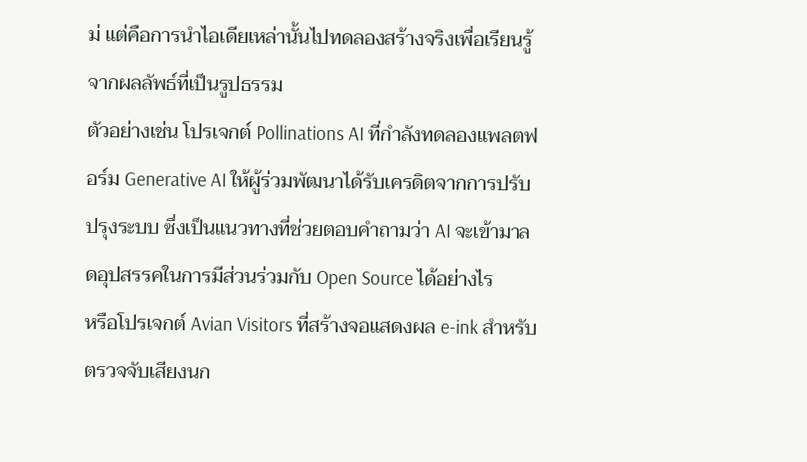ม่ แต่คือการนำไอเดียเหล่านั้นไปทดลองสร้างจริงเพื่อเรียนรู้จากผลลัพธ์ที่เป็นรูปธรรม
ตัวอย่างเช่น โปรเจกต์ Pollinations AI ที่กำลังทดลองแพลตฟอร์ม Generative AI ให้ผู้ร่วมพัฒนาได้รับเครดิตจากการปรับปรุงระบบ ซึ่งเป็นแนวทางที่ช่วยตอบคำถามว่า AI จะเข้ามาลดอุปสรรคในการมีส่วนร่วมกับ Open Source ได้อย่างไร
หรือโปรเจกต์ Avian Visitors ที่สร้างจอแสดงผล e-ink สำหรับตรวจจับเสียงนก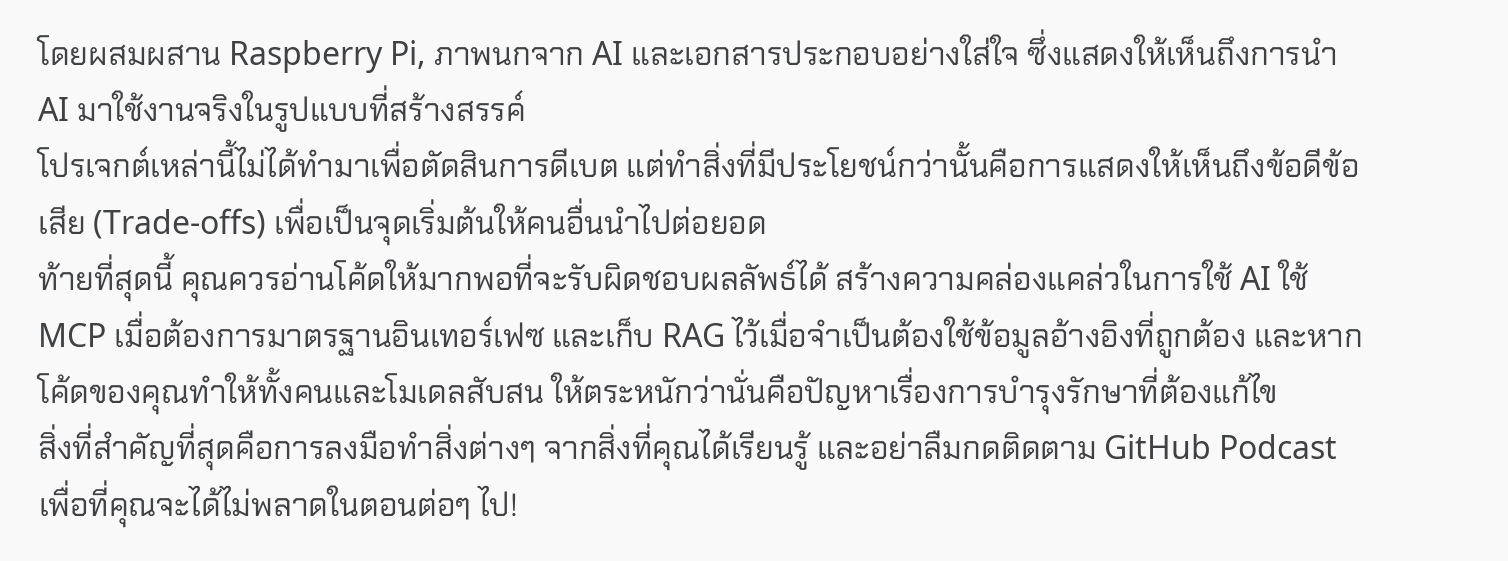โดยผสมผสาน Raspberry Pi, ภาพนกจาก AI และเอกสารประกอบอย่างใส่ใจ ซึ่งแสดงให้เห็นถึงการนำ AI มาใช้งานจริงในรูปแบบที่สร้างสรรค์
โปรเจกต์เหล่านี้ไม่ได้ทำมาเพื่อตัดสินการดีเบต แต่ทำสิ่งที่มีประโยชน์กว่านั้นคือการแสดงให้เห็นถึงข้อดีข้อเสีย (Trade-offs) เพื่อเป็นจุดเริ่มต้นให้คนอื่นนำไปต่อยอด
ท้ายที่สุดนี้ คุณควรอ่านโค้ดให้มากพอที่จะรับผิดชอบผลลัพธ์ได้ สร้างความคล่องแคล่วในการใช้ AI ใช้ MCP เมื่อต้องการมาตรฐานอินเทอร์เฟซ และเก็บ RAG ไว้เมื่อจำเป็นต้องใช้ข้อมูลอ้างอิงที่ถูกต้อง และหากโค้ดของคุณทำให้ทั้งคนและโมเดลสับสน ให้ตระหนักว่านั่นคือปัญหาเรื่องการบำรุงรักษาที่ต้องแก้ไข
สิ่งที่สำคัญที่สุดคือการลงมือทำสิ่งต่างๆ จากสิ่งที่คุณได้เรียนรู้ และอย่าลืมกดติดตาม GitHub Podcast เพื่อที่คุณจะได้ไม่พลาดในตอนต่อๆ ไป!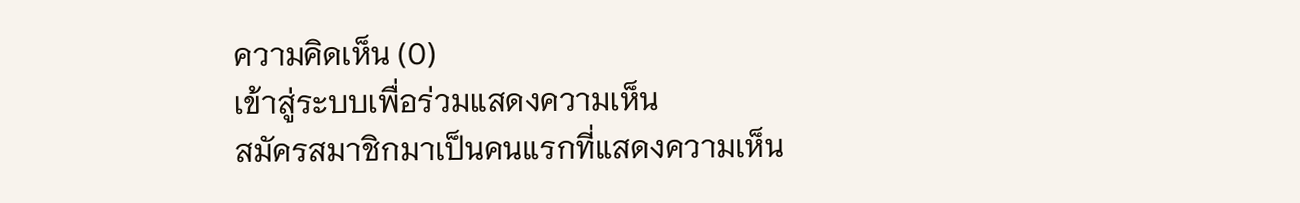ความคิดเห็น (0)
เข้าสู่ระบบเพื่อร่วมแสดงความเห็น
สมัครสมาชิกมาเป็นคนแรกที่แสดงความเห็น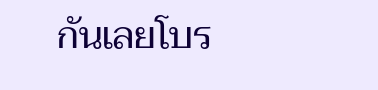กันเลยโบร